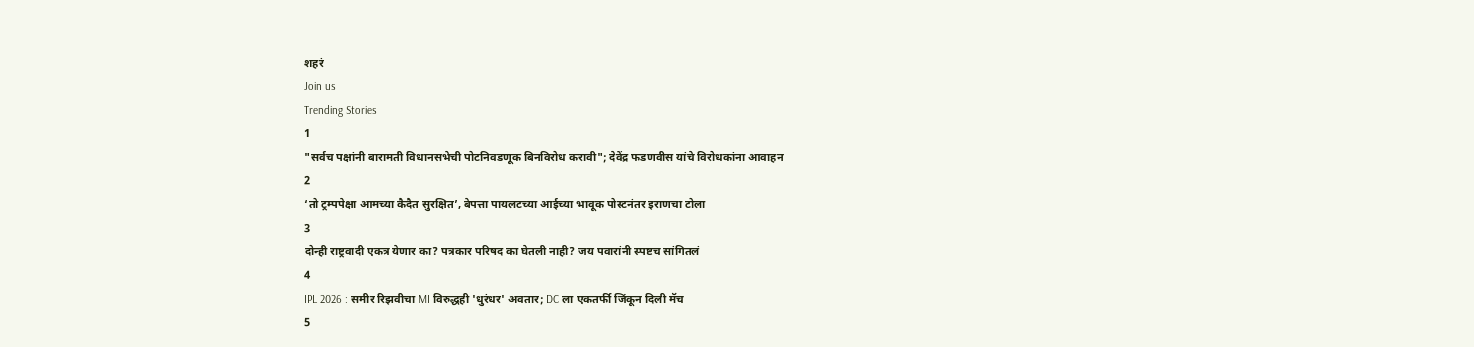शहरं
Join us
Trending Stories
1
"सर्वच पक्षांनी बारामती विधानसभेची पोटनिवडणूक बिनविरोध करावी"; देवेंद्र फडणवीस यांचे विरोधकांना आवाहन
2
‘तो ट्रम्पपेक्षा आमच्या कैदैत सुरक्षित’, बेपत्ता पायलटच्या आईच्या भावूक पोस्टनंतर इराणचा टोला
3
दोन्ही राष्ट्रवादी एकत्र येणार का? पत्रकार परिषद का घेतली नाही? जय पवारांनी स्पष्टच सांगितलं
4
IPL 2026 : समीर रिझवीचा MI विरुद्धही 'धुरंधर' अवतार; DC ला एकतर्फी जिंकून दिली मॅच
5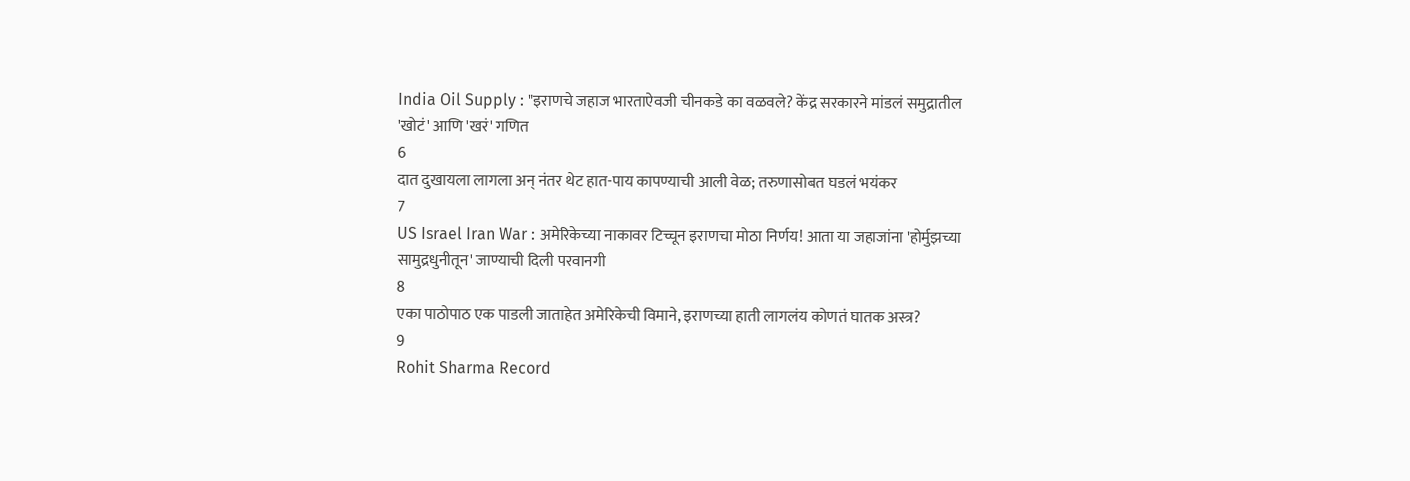India Oil Supply : "इराणचे जहाज भारताऐवजी चीनकडे का वळवले? केंद्र सरकारने मांडलं समुद्रातील 'खोटं' आणि 'खरं' गणित
6
दात दुखायला लागला अन् नंतर थेट हात-पाय कापण्याची आली वेळ; तरुणासोबत घडलं भयंकर
7
US Israel Iran War : अमेरिकेच्या नाकावर टिच्चून इराणचा मोठा निर्णय! आता या जहाजांना 'होर्मुझच्या सामुद्रधुनीतून' जाण्याची दिली परवानगी
8
एका पाठोपाठ एक पाडली जाताहेत अमेरिकेची विमाने, इराणच्या हाती लागलंय कोणतं घातक अस्त्र?
9
Rohit Sharma Record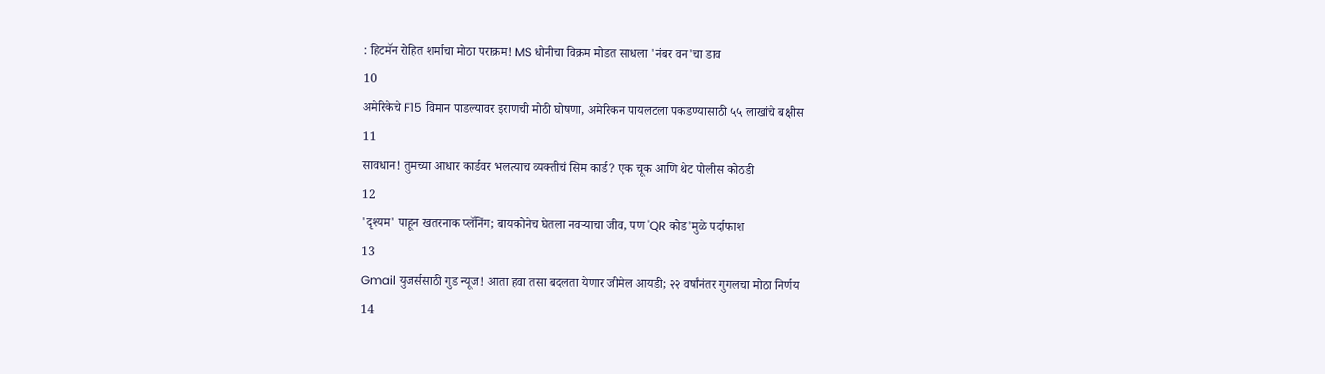: हिटमॅन रोहित शर्माचा मोठा पराक्रम! MS धोनीचा विक्रम मोडत साधला 'नंबर वन'चा डाव
10
अमेरिकेचे F15 विमान पाडल्यावर इराणची मोठी घोषणा, अमेरिकन पायलटला पकडण्यासाठी ५५ लाखांचे बक्षीस
11
सावधान! तुमच्या आधार कार्डवर भलत्याच व्यक्तीचं सिम कार्ड? एक चूक आणि थेट पोलीस कोठडी
12
'दृश्यम' पाहून खतरनाक प्लॅनिंग; बायकोनेच घेतला नवऱ्याचा जीव, पण 'QR कोड'मुळे पर्दाफाश
13
Gmail युजर्ससाठी गुड न्यूज! आता हवा तसा बदलता येणार जीमेल आयडी; २२ वर्षांनंतर गुगलचा मोठा निर्णय
14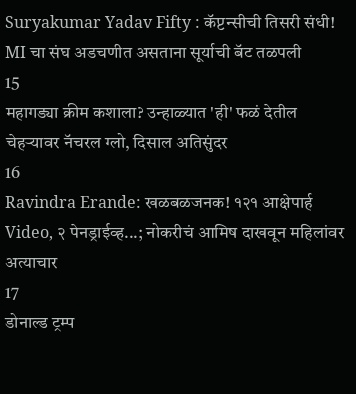Suryakumar Yadav Fifty : कॅप्टन्सीची तिसरी संधी! MI चा संघ अडचणीत असताना सूर्याची बॅट तळपली
15
महागड्या क्रीम कशाला? उन्हाळ्यात 'ही' फळं देतील चेहऱ्यावर नॅचरल ग्लो, दिसाल अतिसुंदर
16
Ravindra Erande: खळबळजनक! १२१ आक्षेपार्ह Video, २ पेनड्राईव्ह...; नोकरीचं आमिष दाखवून महिलांवर अत्याचार
17
डोनाल्ड ट्रम्प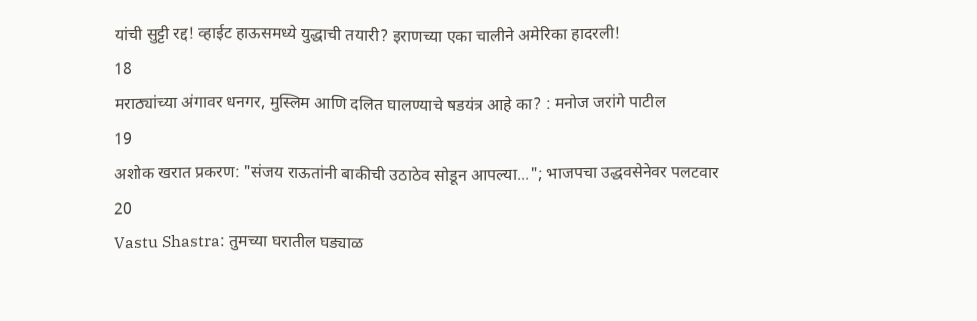यांची सुट्टी रद्द! व्हाईट हाऊसमध्ये युद्धाची तयारी? इराणच्या एका चालीने अमेरिका हादरली!
18
मराठ्यांच्या अंगावर धनगर, मुस्लिम आणि दलित घालण्याचे षडयंत्र आहे का? : मनोज जरांगे पाटील
19
अशोक खरात प्रकरण: "संजय राऊतांनी बाकीची उठाठेव सोडून आपल्या..."; भाजपचा उद्धवसेनेवर पलटवार
20
Vastu Shastra: तुमच्या घरातील घड्याळ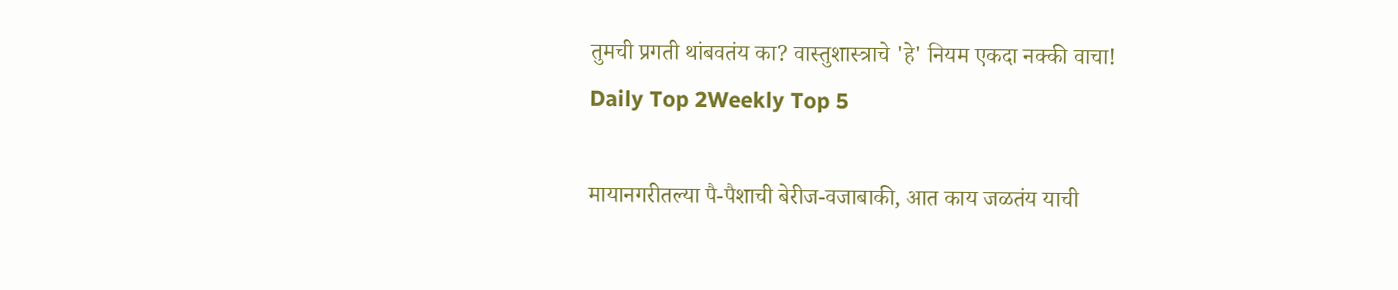तुमची प्रगती थांबवतंय का? वास्तुशास्त्राचे 'हे' नियम एकदा नक्की वाचा!
Daily Top 2Weekly Top 5

मायानगरीतल्या पै-पैशाची बेरीज-वजाबाकी, आत काय जळतंय याची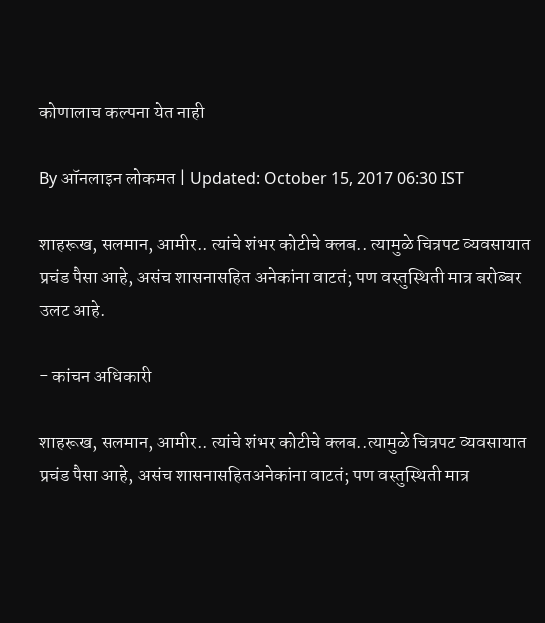कोणालाच कल्पना येत नाही

By ऑनलाइन लोकमत | Updated: October 15, 2017 06:30 IST

शाहरूख, सलमान, आमीर.. त्यांचे शंभर कोटीचे क्लब.. त्यामुळे चित्रपट व्यवसायात प्रचंड पैसा आहे, असंच शासनासहित अनेकांना वाटतं; पण वस्तुस्थिती मात्र बरोब्बर उलट आहे.

- कांचन अधिकारी

शाहरूख, सलमान, आमीर.. त्यांचे शंभर कोटीचे क्लब..त्यामुळे चित्रपट व्यवसायात प्रचंड पैसा आहे, असंच शासनासहितअनेकांना वाटतं; पण वस्तुस्थिती मात्र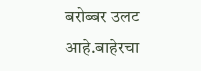बरोब्बर उलट आहे.बाहेरचा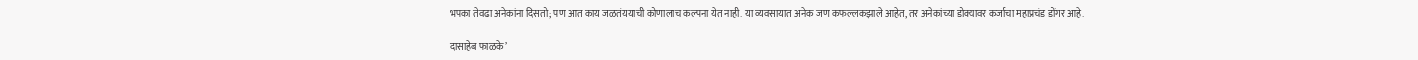भपका तेवढा अनेकांना दिसतो; पण आत काय जळतंययाची कोणालाच कल्पना येत नाही. या व्यवसायात अनेक जण कफल्लकझाले आहेत, तर अनेकांच्या डोक्यावर कर्जाचा महाप्रचंड डोंगर आहे.

दासाहेब फाळके’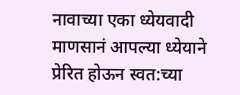नावाच्या एका ध्येयवादी माणसानं आपल्या ध्येयाने प्रेरित होऊन स्वत:च्या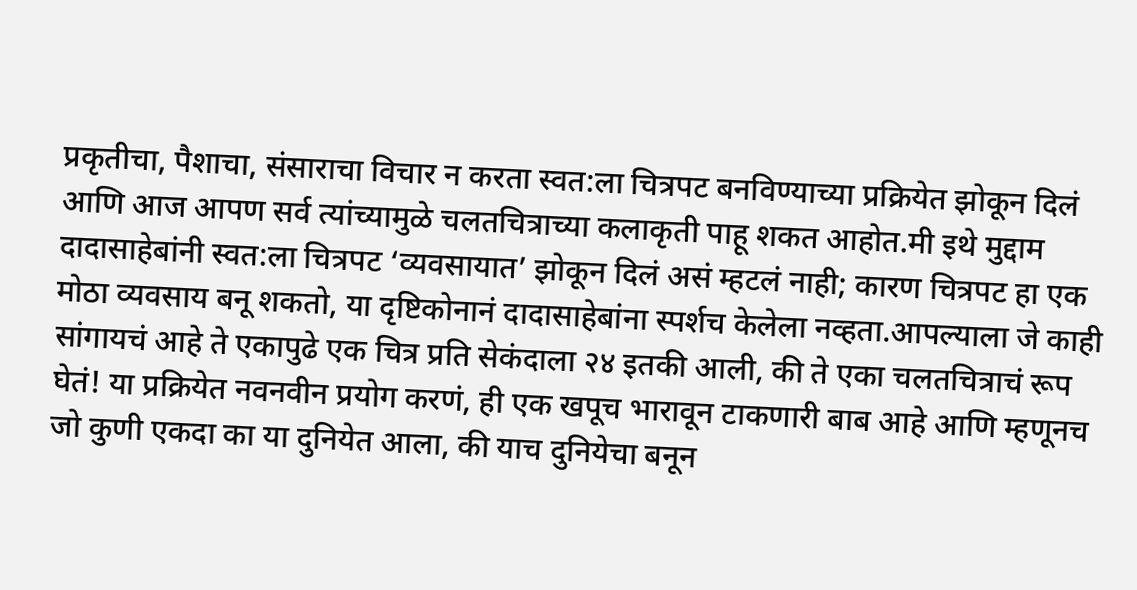प्रकृतीचा, पैशाचा, संसाराचा विचार न करता स्वत:ला चित्रपट बनविण्याच्या प्रक्रियेत झोकून दिलं आणि आज आपण सर्व त्यांच्यामुळे चलतचित्राच्या कलाकृती पाहू शकत आहोत.मी इथे मुद्दाम दादासाहेबांनी स्वत:ला चित्रपट ‘व्यवसायात’ झोकून दिलं असं म्हटलं नाही; कारण चित्रपट हा एक मोठा व्यवसाय बनू शकतो, या दृष्टिकोनानं दादासाहेबांना स्पर्शच केलेला नव्हता.आपल्याला जे काही सांगायचं आहे ते एकापुढे एक चित्र प्रति सेकंदाला २४ इतकी आली, की ते एका चलतचित्राचं रूप घेतं! या प्रक्रियेत नवनवीन प्रयोग करणं, ही एक खपूच भारावून टाकणारी बाब आहे आणि म्हणूनच जो कुणी एकदा का या दुनियेत आला, की याच दुनियेचा बनून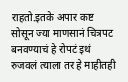राहतो.इतके अपार कष्ट सोसून ज्या माणसानं चित्रपट बनवण्याचं हे रोपटं इथं रुजवलं त्याला तर हे माहीतही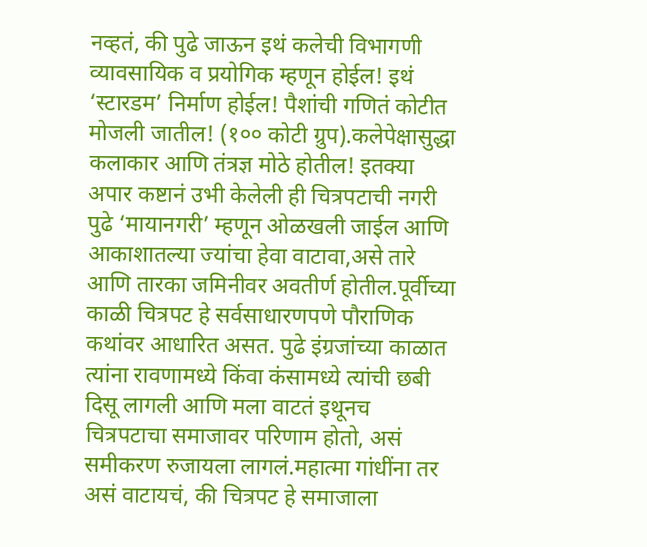नव्हतं, की पुढे जाऊन इथं कलेची विभागणी व्यावसायिक व प्रयोगिक म्हणून होईल! इथं ‘स्टारडम’ निर्माण होईल! पैशांची गणितं कोटीत मोजली जातील! (१०० कोटी ग्रुप).कलेपेक्षासुद्धा कलाकार आणि तंत्रज्ञ मोठे होतील! इतक्या अपार कष्टानं उभी केलेली ही चित्रपटाची नगरी पुढे ‘मायानगरी’ म्हणून ओळखली जाईल आणि आकाशातल्या ज्यांचा हेवा वाटावा,असे तारे आणि तारका जमिनीवर अवतीर्ण होतील.पूर्वीच्या काळी चित्रपट हे सर्वसाधारणपणे पौराणिक कथांवर आधारित असत. पुढे इंग्रजांच्या काळात त्यांना रावणामध्ये किंवा कंसामध्ये त्यांची छबी दिसू लागली आणि मला वाटतं इथूनच चित्रपटाचा समाजावर परिणाम होतो, असं समीकरण रुजायला लागलं.महात्मा गांधींना तर असं वाटायचं, की चित्रपट हे समाजाला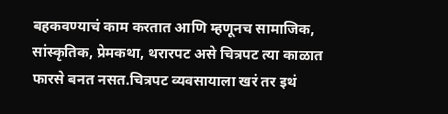बहकवण्याचं काम करतात आणि म्हणूनच सामाजिक, सांस्कृतिक, प्रेमकथा, थरारपट असे चित्रपट त्या काळात फारसे बनत नसत.चित्रपट व्यवसायाला खरं तर इथं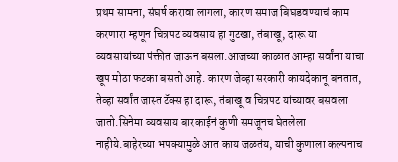प्रथम सामना, संघर्ष करावा लागला, कारण समाज बिघडवण्याचं काम करणारा म्हणून चित्रपट व्यवसाय हा गुटखा, तंबाखू, दारू या व्यवसायांच्या पंक्तीत जाऊन बसला.आजच्या काळात आम्हा सर्वांना याचा खूप मोठा फटका बसतो आहे. कारण जेव्हा सरकारी कायदेकानू बनतात, तेव्हा सर्वांत जास्त टॅक्स हा दारू, तंबाखू व चित्रपट यांच्यावर बसवला जातो.सिनेमा व्यवसाय बारकाईनं कुणी समजूनच घेतलेला नाहीये.बाहेरच्या भपक्यामुळे आत काय जळतंय, याची कुणाला कल्पनाच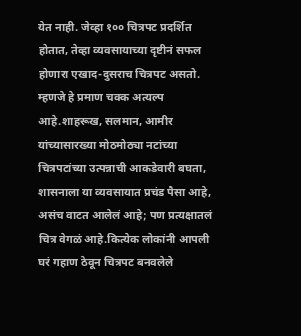येत नाही. जेव्हा १०० चित्रपट प्रदर्शित होतात, तेव्हा व्यवसायाच्या दृष्टीनं सफल होणारा एखाद-दुसराच चित्रपट असतो. म्हणजे हे प्रमाण चक्क अत्यल्प आहे.शाहरूख, सलमान, आमीर यांच्यासारख्या मोठमोठ्या नटांच्या चित्रपटांच्या उत्पन्नाची आकडेवारी बघता, शासनाला या व्यवसायात प्रचंड पैसा आहे, असंच वाटत आलेलं आहे; पण प्रत्यक्षातलं चित्र वेगळं आहे.कित्येक लोकांनी आपली घरं गहाण ठेवून चित्रपट बनवलेले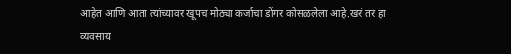आहेत आणि आता त्यांच्यावर खूपच मोठ्या कर्जाचा डोंगर कोसळलेला आहे.खरं तर हा व्यवसाय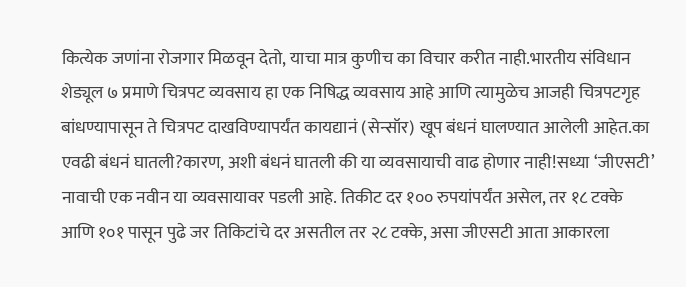कित्येक जणांना रोजगार मिळवून देतो, याचा मात्र कुणीच का विचार करीत नाही.भारतीय संविधान शेड्यूल ७ प्रमाणे चित्रपट व्यवसाय हा एक निषिद्ध व्यवसाय आहे आणि त्यामुळेच आजही चित्रपटगृह बांधण्यापासून ते चित्रपट दाखविण्यापर्यंत कायद्यानं (सेन्सॉर) खूप बंधनं घालण्यात आलेली आहेत.का एवढी बंधनं घातली?कारण, अशी बंधनं घातली की या व्यवसायाची वाढ होणार नाही!सध्या ‘जीएसटी’ नावाची एक नवीन या व्यवसायावर पडली आहे. तिकीट दर १०० रुपयांपर्यंत असेल, तर १८ टक्के आणि १०१ पासून पुढे जर तिकिटांचे दर असतील तर २८ टक्के, असा जीएसटी आता आकारला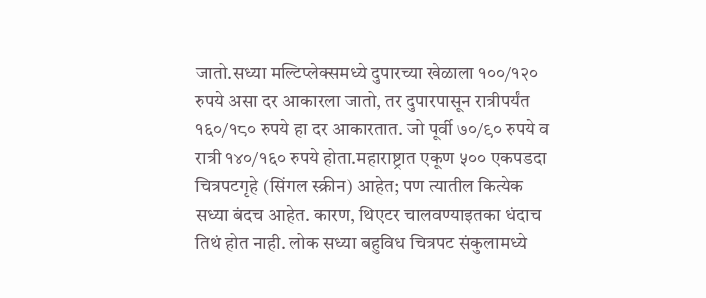जातो.सध्या मल्टिप्लेक्समध्ये दुपारच्या खेळाला १००/१२० रुपये असा दर आकारला जातो, तर दुपारपासून रात्रीपर्यंत १६०/१८० रुपये हा दर आकारतात. जो पूर्वी ७०/९० रुपये व रात्री १४०/१६० रुपये होता.महाराष्ट्रात एकूण ५०० एकपडदा चित्रपटगृहे (सिंगल स्क्रीन) आहेत; पण त्यातील कित्येक सध्या बंदच आहेत. कारण, थिएटर चालवण्याइतका धंदाच तिथं होत नाही. लोक सध्या बहुविध चित्रपट संकुलामध्ये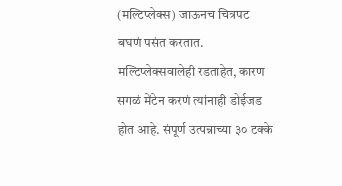(मल्टिप्लेक्स) जाऊनच चित्रपट बघणं पसंत करतात. मल्टिप्लेक्सवालेही रडताहेत, कारण सगळं मेंटेन करणं त्यांनाही डोईजड होत आहे. संपूर्ण उत्पन्नाच्या ३० टक्के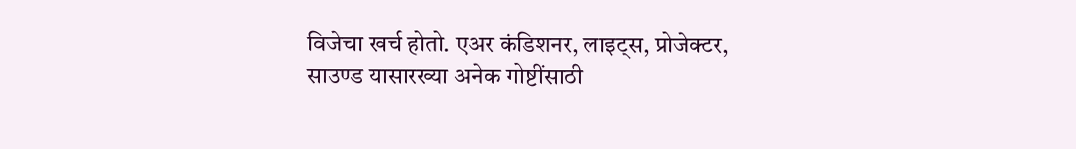विजेचा खर्च होतो. एअर कंडिशनर, लाइट्स, प्रोजेक्टर, साउण्ड यासारख्या अनेक गोष्टींसाठी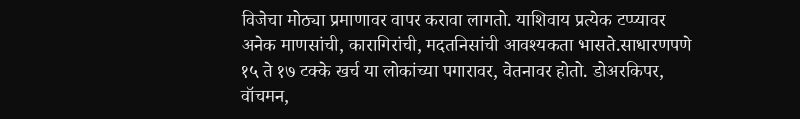विजेचा मोठ्या प्रमाणावर वापर करावा लागतो. याशिवाय प्रत्येक टप्प्यावर अनेक माणसांची, कारागिरांची, मदतनिसांची आवश्यकता भासते.साधारणपणे १५ ते १७ टक्के खर्च या लोकांच्या पगारावर, वेतनावर होतो. डोअरकिपर, वॉचमन,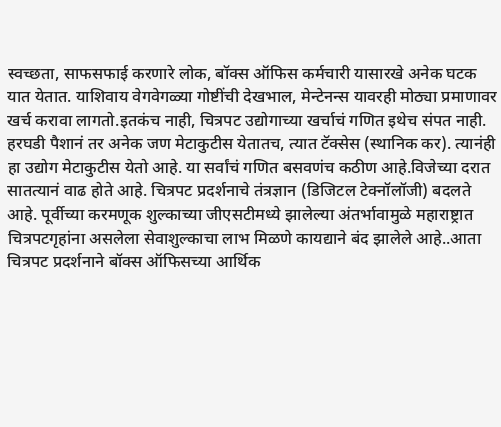स्वच्छता, साफसफाई करणारे लोक, बॉक्स ऑफिस कर्मचारी यासारखे अनेक घटक यात येतात. याशिवाय वेगवेगळ्या गोष्टींची देखभाल, मेन्टेनन्स यावरही मोठ्या प्रमाणावर खर्च करावा लागतो.इतकंच नाही, चित्रपट उद्योगाच्या खर्चाचं गणित इथेच संपत नाही. हरघडी पैशानं तर अनेक जण मेटाकुटीस येतातच, त्यात टॅक्सेस (स्थानिक कर). त्यानंही हा उद्योग मेटाकुटीस येतो आहे. या सर्वांचं गणित बसवणंच कठीण आहे.विजेच्या दरात सातत्यानं वाढ होते आहे. चित्रपट प्रदर्शनाचे तंत्रज्ञान (डिजिटल टेक्नॉलॉजी) बदलते आहे. पूर्वीच्या करमणूक शुल्काच्या जीएसटीमध्ये झालेल्या अंतर्भावामुळे महाराष्ट्रात चित्रपटगृहांना असलेला सेवाशुल्काचा लाभ मिळणे कायद्याने बंद झालेले आहे..आता चित्रपट प्रदर्शनाने बॉक्स ऑफिसच्या आर्थिक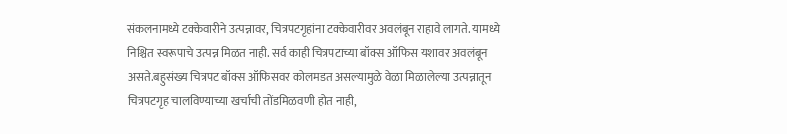संकलनामध्ये टक्केवारीने उत्पन्नावर, चित्रपटगृहांना टक्केवारीवर अवलंबून राहावे लागते. यामध्ये निश्चित स्वरूपाचे उत्पन्न मिळत नाही. सर्व काही चित्रपटाच्या बॉक्स ऑफिस यशावर अवलंबून असते.बहुसंख्य चित्रपट बॉक्स ऑफिसवर कोलमडत असल्यामुळे वेळा मिळालेल्या उत्पन्नातून चित्रपटगृह चालविण्याच्या खर्चाची तोंडमिळवणी होत नाही,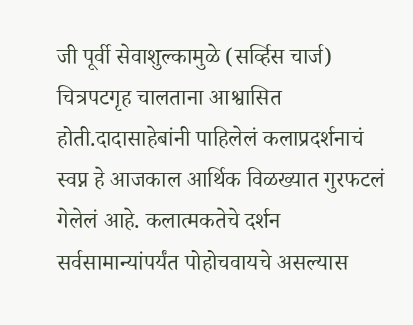जी पूर्वी सेवाशुल्कामुळे (सर्व्हिस चार्ज) चित्रपटगृह चालताना आश्वासित होती.दादासाहेबांनी पाहिलेलं कलाप्रदर्शनाचं स्वप्न हे आजकाल आर्थिक विळख्यात गुरफटलं गेलेलं आहे. कलात्मकतेचे दर्शन सर्वसामान्यांपर्यंत पोहोचवायचे असल्यास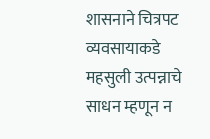शासनाने चित्रपट व्यवसायाकडे महसुली उत्पन्नाचे साधन म्हणून न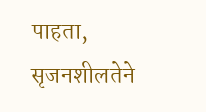पाहता, सृजनशीलतेने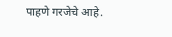पाहणे गरजेचे आहे.